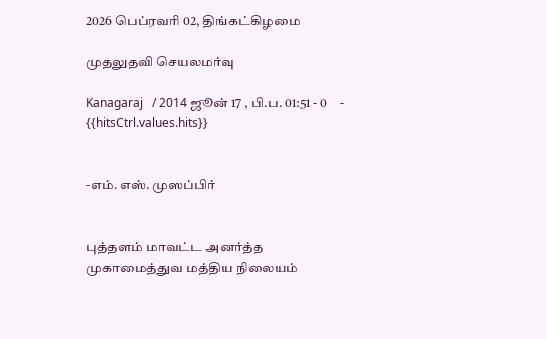2026 பெப்ரவரி 02, திங்கட்கிழமை

முதலுதவி செயலமர்வு

Kanagaraj   / 2014 ஜூன் 17 , பி.ப. 01:51 - 0     - {{hitsCtrl.values.hits}}


-எம். எஸ். முஸப்பிர்


புத்தளம் மாவட்ட அனர்த்த முகாமைத்துவ மத்திய நிலையம்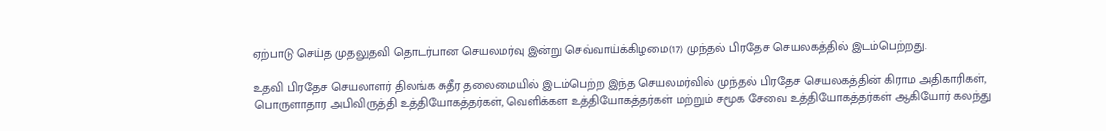ஏற்பாடு செய்த முதலுதவி தொடர்பான செயலமர்வு இன்று செவ்வாய்க்கிழமை(17) முந்தல் பிரதேச செயலகத்தில் இடம்பெற்றது.

உதவி பிரதேச செயலாளர் திலங்க சுதீர தலைமையில் இடம்பெற்ற இந்த செயலமர்வில் முந்தல் பிரதேச செயலகத்தின் கிராம அதிகாரிகள், பொருளாதார அபிவிருத்தி உத்தியோகத்தர்கள், வெளிக்கள உத்தியோகத்தர்கள் மற்றும் சமூக சேவை உத்தியோகத்தர்கள் ஆகியோர் கலந்து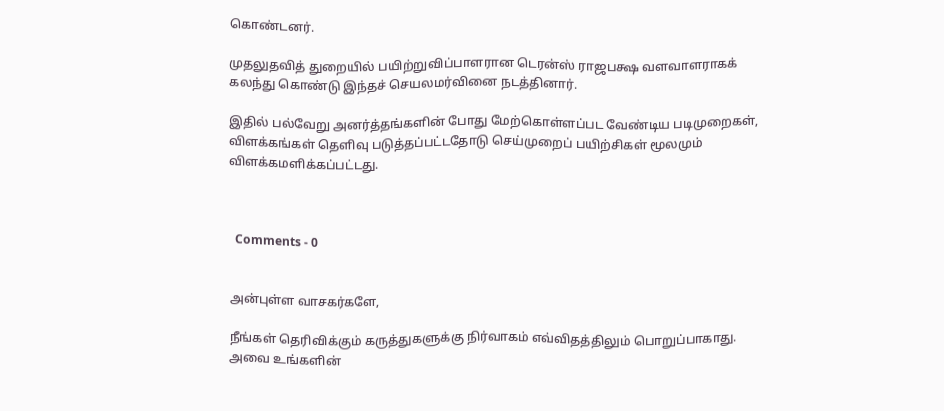கொண்டனர்.

முதலுதவித் துறையில் பயிற்றுவிப்பாளரான டெரன்ஸ் ராஜபக்ஷ வளவாளராகக் கலந்து கொண்டு இந்தச் செயலமர்வினை நடத்தினார்.

இதில் பல்வேறு அனர்த்தங்களின் போது மேற்கொள்ளப்பட வேண்டிய படிமுறைகள், விளக்கங்கள் தெளிவு படுத்தப்பட்டதோடு செய்முறைப் பயிற்சிகள் மூலமும் விளக்கமளிக்கப்பட்டது.



  Comments - 0


அன்புள்ள வாசகர்களே,

நீங்கள் தெரிவிக்கும் கருத்துகளுக்கு நிர்வாகம் எவ்விதத்திலும் பொறுப்பாகாது. அவை உங்களின்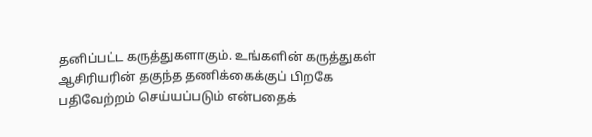தனிப்பட்ட கருத்துகளாகும். உங்களின் கருத்துகள் ஆசிரியரின் தகுந்த தணிக்கைக்குப் பிறகே பதிவேற்றம் செய்யப்படும் என்பதைக்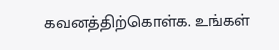கவனத்திற்கொள்க. உங்கள்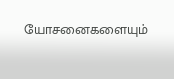யோசனைகளையும்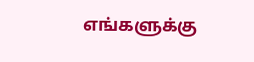எங்களுக்கு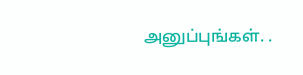அனுப்புங்கள். .